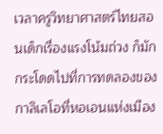เวลาครูวิทยาศาสตร์ไทยสอนเด็กเรื่องแรงโน้มถ่วง ก็มักกระโดดไปที่การทดลองของกาลิเลโอที่หอเอนแห่งเมือง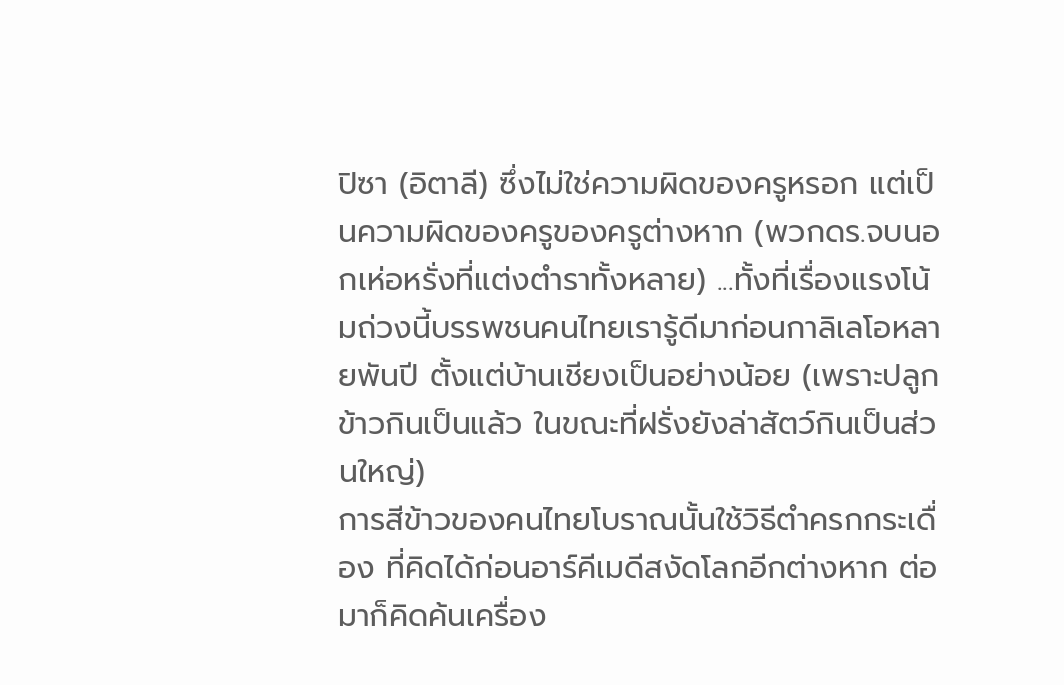ปิซา (อิตาลี) ซึ่งไม่ใช่ความผิดของครูหรอก แต่เป็นความผิดของครูของครูต่างหาก (พวกดร.จบนอกเห่อหรั่งที่แต่งตำราทั้งหลาย) ...ทั้งที่เรื่องแรงโน้มถ่วงนี้บรรพชนคนไทยเรารู้ดีมาก่อนกาลิเลโอหลายพันปี ตั้งแต่บ้านเชียงเป็นอย่างน้อย (เพราะปลูกข้าวกินเป็นแล้ว ในขณะที่ฝรั่งยังล่าสัตว์กินเป็นส่วนใหญ่)
การสีข้าวของคนไทยโบราณนั้นใช้วิธีตำครกกระเดื่อง ที่คิดได้ก่อนอาร์คีเมดีสงัดโลกอีกต่างหาก ต่อมาก็คิดค้นเครื่อง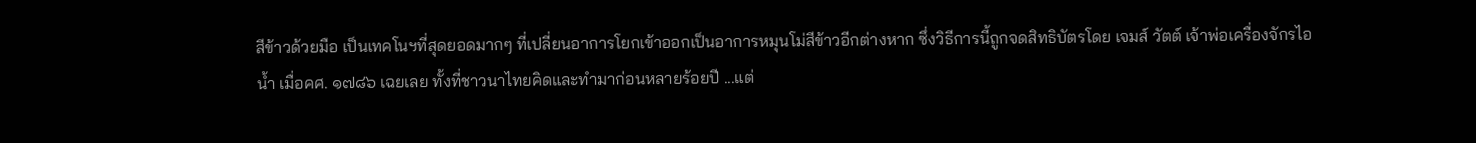สีข้าวด้วยมือ เป็นเทคโนฯที่สุดยอดมากๆ ที่เปลี่ยนอาการโยกเข้าออกเป็นอาการหมุนโม่สีข้าวอีกต่างหาก ซึ่งวิธีการนี้ถูกจดสิทธิบัตรโดย เจมส์ วัตต์ เจ้าพ่อเครื่องจักรไอน้ำ เมื่อคศ. ๑๗๘๖ เฉยเลย ทั้งที่ชาวนาไทยคิดและทำมาก่อนหลายร้อยปี ...แต่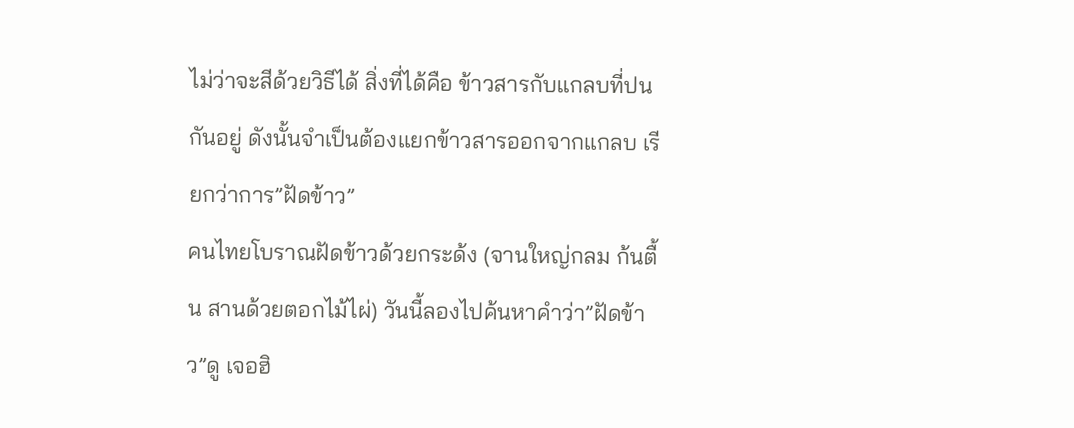ไม่ว่าจะสีด้วยวิธีได้ สิ่งที่ได้คือ ข้าวสารกับแกลบที่ปนกันอยู่ ดังนั้นจำเป็นต้องแยกข้าวสารออกจากแกลบ เรียกว่าการ”ฝัดข้าว”
คนไทยโบราณฝัดข้าวด้วยกระด้ง (จานใหญ่กลม ก้นตื้น สานด้วยตอกไม้ไผ่) วันนี้ลองไปค้นหาคำว่า”ฝัดข้าว”ดู เจอฮิ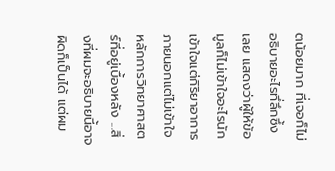ตน้อยมาก ที่เจอก็ไม่อธิบายอะไรทึ่ลึกซึ้งเลย แสดงว่าผู้ให้ข้อมูลก็ไม่เข้าใจอะไรนัก เข้าใจแต่กิริยาอาการภายนอกแต่ไม่เข้าใจหลักการวิทยาศาสตร์ที่อยู่เบื้องหลัง ...สิ่งที่ผมจะอธิบายนี้อาจผิดก็เป็นได้ แต่ผม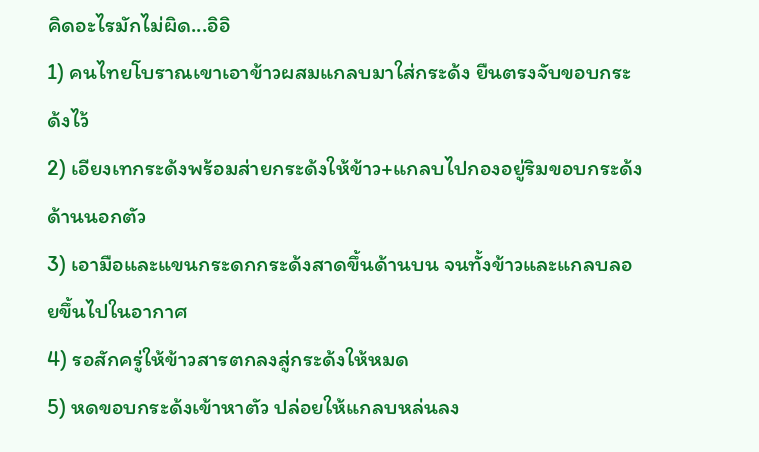คิดอะไรมักไม่ผิด...อิอิ
1) คนไทยโบราณเขาเอาข้าวผสมแกลบมาใส่กระด้ง ยืนตรงจับขอบกระด้งไว้
2) เอียงเทกระด้งพร้อมส่ายกระด้งให้ข้าว+แกลบไปกองอยู่ริมขอบกระด้งด้านนอกตัว
3) เอามือและแขนกระดกกระด้งสาดขึ้นด้านบน จนทั้งข้าวและแกลบลอยขึ้นไปในอากาศ
4) รอสักครู่ให้ข้าวสารตกลงสู่กระด้งให้หมด
5) หดขอบกระด้งเข้าหาตัว ปล่อยให้แกลบหล่นลง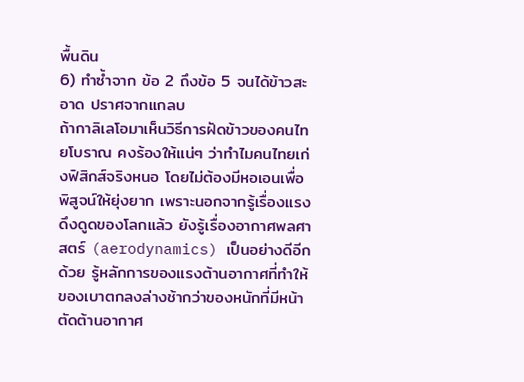พื้นดิน
6) ทำซ้ำจาก ข้อ 2 ถึงข้อ 5 จนได้ข้าวสะอาด ปราศจากแกลบ
ถ้ากาลิเลโอมาเห็นวิธีการฝัดข้าวของคนไทยโบราณ คงร้องให้แน่ๆ ว่าทำไมคนไทยเก่งฟิสิกส์จริงหนอ โดยไม่ต้องมีหอเอนเพื่อพิสูจน์ให้ยุ่งยาก เพราะนอกจากรู้เรื่องแรงดึงดูดของโลกแล้ว ยังรู้เรื่องอากาศพลศาสตร์ (aerodynamics) เป็นอย่างดีอีกด้วย รู้หลักการของแรงต้านอากาศที่ทำให้ของเบาตกลงล่างช้ากว่าของหนักที่มีหน้าตัดต้านอากาศ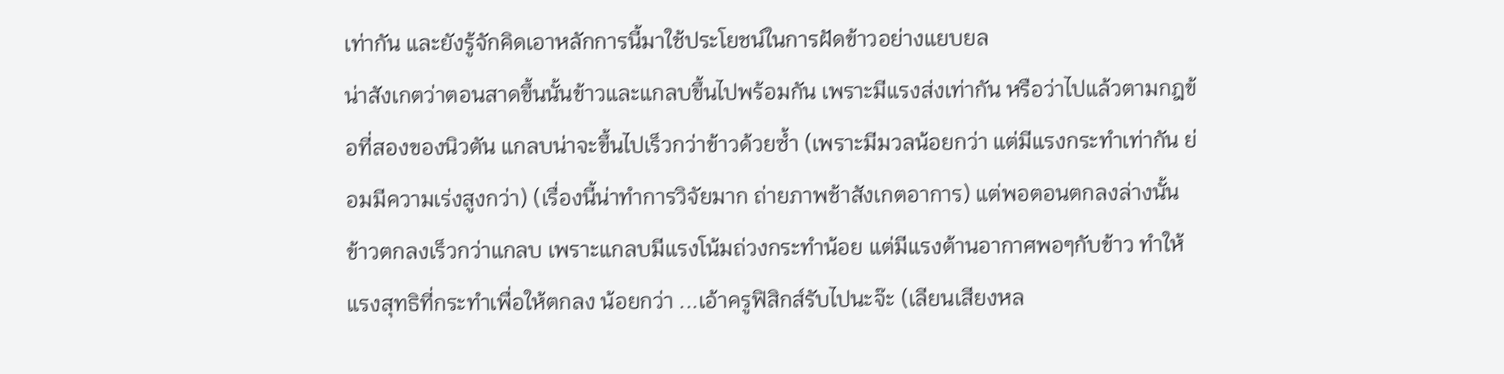เท่ากัน และยังรู้จักคิดเอาหลักการนี้มาใช้ประโยชน์ในการฝัดข้าวอย่างแยบยล
น่าสังเกตว่าตอนสาดขึ้นนั้นข้าวและแกลบขึ้นไปพร้อมกัน เพราะมีแรงส่งเท่ากัน หรือว่าไปแล้วตามกฎข้อที่สองของนิวตัน แกลบน่าจะขึ้นไปเร็วกว่าข้าวด้วยซ้ำ (เพราะมีมวลน้อยกว่า แต่มีแรงกระทำเท่ากัน ย่อมมีความเร่งสูงกว่า) (เรื่องนี้น่าทำการวิจัยมาก ถ่ายภาพช้าสังเกตอาการ) แต่พอตอนตกลงล่างนั้น ข้าวตกลงเร็วกว่าแกลบ เพราะแกลบมีแรงโน้มถ่วงกระทำน้อย แต่มีแรงต้านอากาศพอๆกับข้าว ทำให้แรงสุทธิที่กระทำเพื่อให้ตกลง น้อยกว่า ...เอ้าครูฟิสิกส์รับไปนะจ๊ะ (เลียนเสียงหล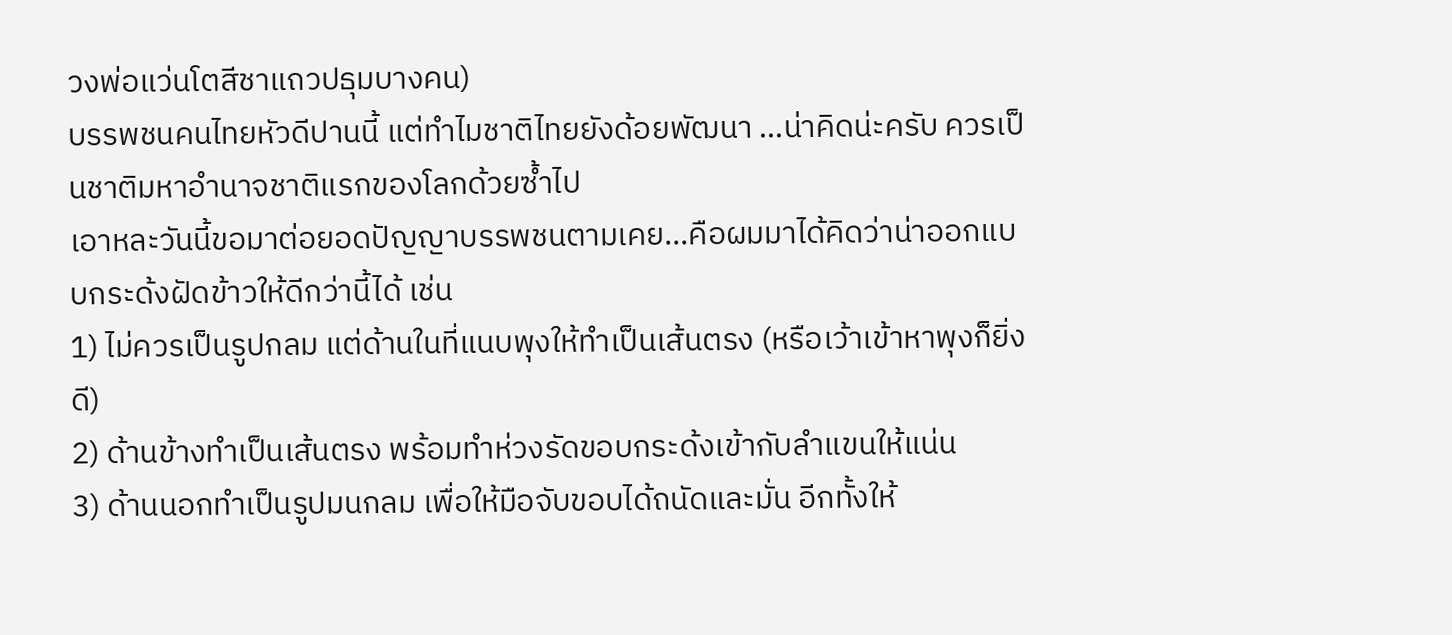วงพ่อแว่นโตสีชาแถวปธุมบางคน)
บรรพชนคนไทยหัวดีปานนี้ แต่ทำไมชาติไทยยังด้อยพัฒนา ...น่าคิดน่ะครับ ควรเป็นชาติมหาอำนาจชาติแรกของโลกด้วยซ้ำไป
เอาหละวันนี้ขอมาต่อยอดปัญญาบรรพชนตามเคย...คือผมมาได้คิดว่าน่าออกแบบกระด้งฝัดข้าวให้ดีกว่านี้ได้ เช่น
1) ไม่ควรเป็นรูปกลม แต่ด้านในที่แนบพุงให้ทำเป็นเส้นตรง (หรือเว้าเข้าหาพุงก็ยิ่งดี)
2) ด้านข้างทำเป็นเส้นตรง พร้อมทำห่วงรัดขอบกระด้งเข้ากับลำแขนให้แน่น
3) ด้านนอกทำเป็นรูปมนกลม เพื่อให้มือจับขอบได้ถนัดและมั่น อีกทั้งให้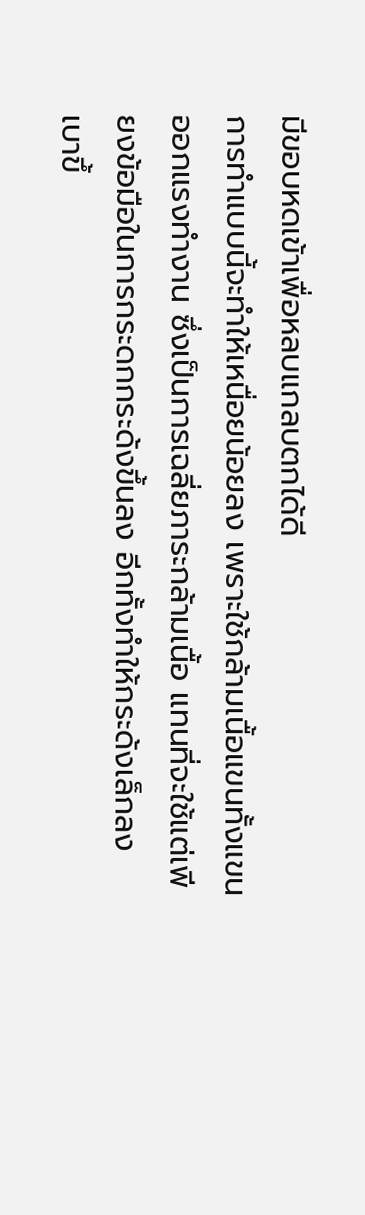มีขอบหดเข้าเพื่อหลบแกลบตกได้ดี
การทำแบบนี้จะทำให้เหนื่อยน้อยลง เพราะใช้กล้ามเนื้อแขนทั้งแขนออกแรงทำงาน ซึ่งเป็นการเฉลี่ยภาระกล้ามเนื้อ แทนที่จะใช้แต่เพียงข้อมือในการกระดกกระด้งขึ้นลง อีกทั้งทำให้กระด้งเล็กลง เบาขึ้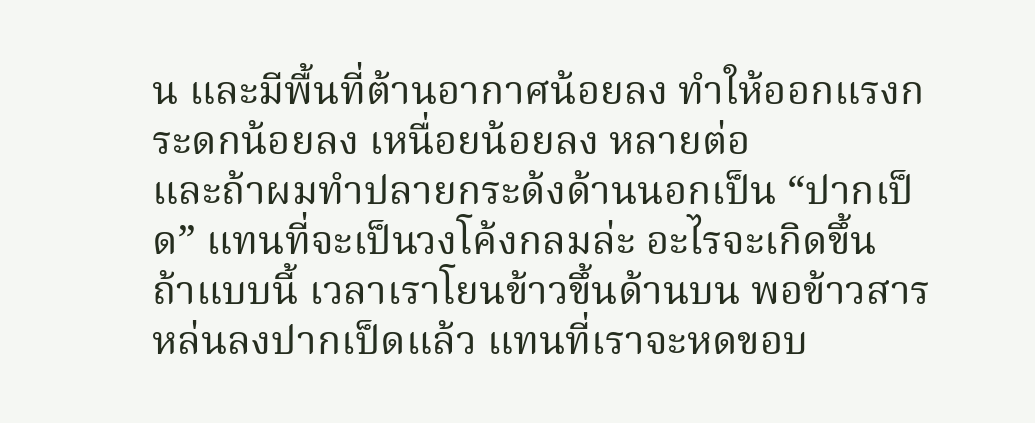น และมีพื้นที่ต้านอากาศน้อยลง ทำให้ออกแรงกระดกน้อยลง เหนื่อยน้อยลง หลายต่อ
และถ้าผมทำปลายกระด้งด้านนอกเป็น “ปากเป็ด” แทนที่จะเป็นวงโค้งกลมล่ะ อะไรจะเกิดขึ้น
ถ้าแบบนี้ เวลาเราโยนข้าวขึ้นด้านบน พอข้าวสารหล่นลงปากเป็ดแล้ว แทนที่เราจะหดขอบ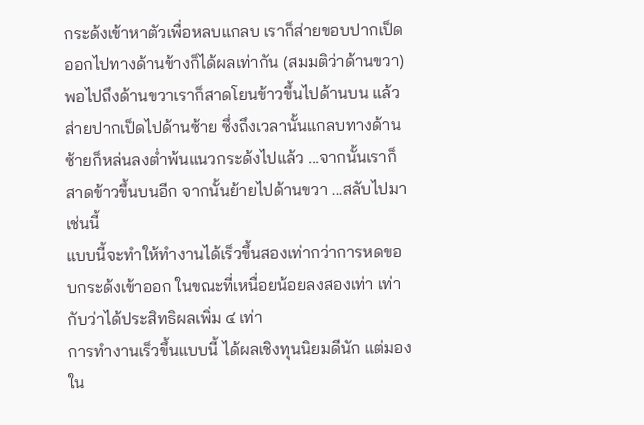กระด้งเข้าหาตัวเพื่อหลบแกลบ เราก็ส่ายขอบปากเป็ดออกไปทางด้านข้างก็ได้ผลเท่ากัน (สมมติว่าด้านขวา) พอไปถึงด้านขวาเราก็สาดโยนข้าวขึ้นไปด้านบน แล้วส่ายปากเป็ดไปด้านซ้าย ซึ่งถึงเวลานั้นแกลบทางด้านซ้ายก็หล่นลงต่ำพ้นแนวกระด้งไปแล้ว ...จากนั้นเราก็สาดข้าวขึ้นบนอีก จากนั้นย้ายไปด้านขวา ...สลับไปมาเช่นนี้
แบบนี้จะทำให้ทำงานได้เร็วขึ้นสองเท่ากว่าการหดขอบกระด้งเข้าออก ในขณะที่เหนื่อยน้อยลงสองเท่า เท่ากับว่าได้ประสิทธิผลเพิ่ม ๔ เท่า
การทำงานเร็วขึ้นแบบนี้ ได้ผลเชิงทุนนิยมดีนัก แต่มองใน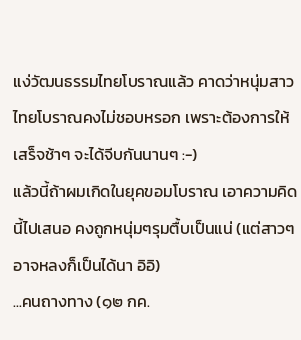แง่วัฒนธรรมไทยโบราณแล้ว คาดว่าหนุ่มสาวไทยโบราณคงไม่ชอบหรอก เพราะต้องการให้เสร็จช้าๆ จะได้จีบกันนานๆ :-)
แล้วนี้ถ้าผมเกิดในยุคขอมโบราณ เอาความคิดนี้ไปเสนอ คงถูกหนุ่มๆรุมตื้บเป็นแน่ (แต่สาวๆอาจหลงก็เป็นได้นา อิอิ)
...คนถางทาง (๑๒ กค.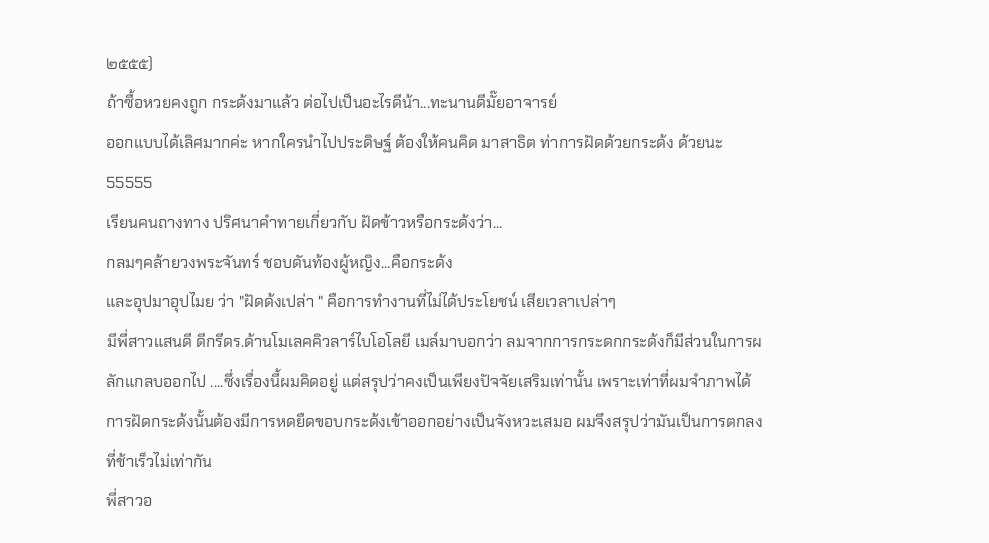๒๕๕๕)
ถ้าซื้อหวยคงถูก กระด้งมาแล้ว ต่อไปเป็นอะไรดีน้า...ทะนานดีมั๊ยอาจารย์
ออกแบบได้เลิศมากค่ะ หากใครนำไปประดิษฐ์ ต้องให้คนคิด มาสาธิต ท่าการฝัดด้วยกระด้ง ด้วยนะ 55555
เรียนคนถางทาง ปริศนาคำทายเกี่ยวกับ ฝัดข้าวหรือกระด้งว่า...
กลมๆคล้ายวงพระจันทร์ ชอบดันท้องผู้หญิง...คือกระด้ง
และอุปมาอุปไมย ว่า "ฝัดด้งเปล่า " คือการทำงานที่ไม่ได้ประโยชน์ เสียเวลาเปล่าๆ
มีพี่สาวแสนดี ดีกรีดร.ด้านโมเลคคิวลาร์ไบโอโลยี เมล์มาบอกว่า ลมจากการกระดกกระด้งก็มีส่วนในการผลักแกลบออกไป ....ซึ่งเรื่องนี้ผมคิดอยู่ แต่สรุปว่าคงเป็นเพียงปัจจัยเสริมเท่านั้น เพราะเท่าที่ผมจำภาพได้ การฝัดกระด้งนั้นต้องมีการหดยืดขอบกระด้งเข้าออกอย่างเป็นจังหวะเสมอ ผมจึงสรุปว่ามันเป็นการตกลงที่ช้าเร็วไม่เท่ากัน
พี่สาวอ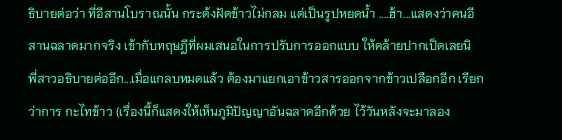ธิบายต่อว่า ที่อีสานโบราณนั้น กระด้งฝัดข้าวไม่กลม แต่เป็นรูปหยดน้ำ ....ฮ้า...แสดงว่าคนอีสานฉลาดมากจริง เข้ากับทฤษฎีที่ผมเสนอในการปรับการออกแบบ ให้คล้ายปากเป็ดเลยนิ
พี่สาวอธิบายต่ออีก...เมื่อแกลบหมดแล้ว ต้องมาแยกเอาข้าวสารออกจากข้าวเปลือกอีก เรียกว่าการ กะไทข้าว (เรื่องนี้ก็แสดงให้เห็นภูมิปัญญาอันฉลาดอีกด้วย ไว้วันหลังจะมาลอง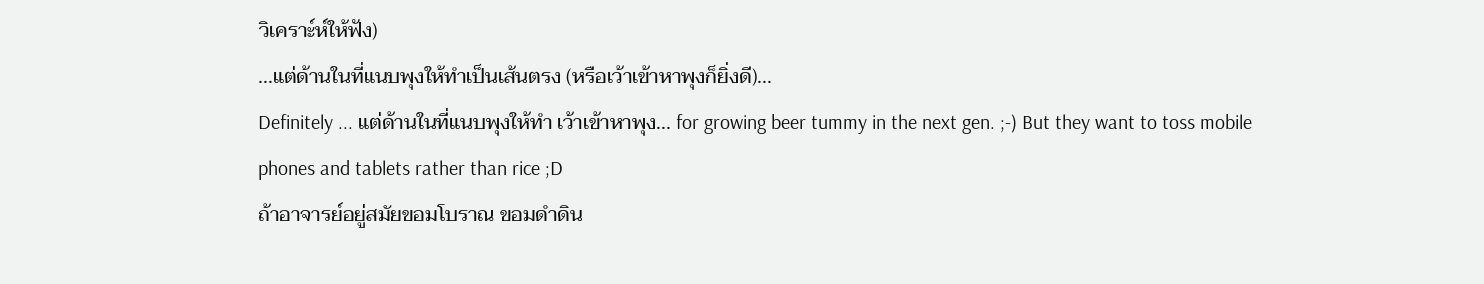วิเคราะ์ห์ให้ฟัง)
...แต่ด้านในที่แนบพุงให้ทำเป็นเส้นตรง (หรือเว้าเข้าหาพุงก็ยิ่งดี)...
Definitely ... แต่ด้านในที่แนบพุงให้ทำ เว้าเข้าหาพุง... for growing beer tummy in the next gen. ;-) But they want to toss mobile phones and tablets rather than rice ;D
ถ้าอาจารย์อยู่สมัยขอมโบราณ ขอมดำดิน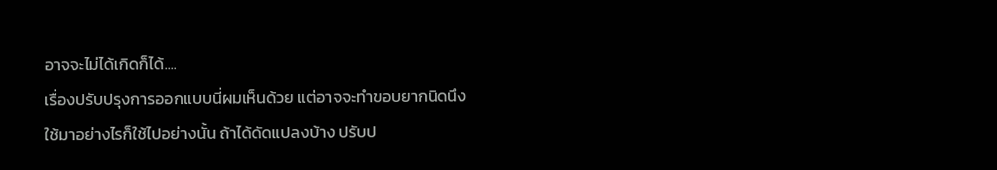อาจจะไม่ได้เกิดก็ได้....
เรื่องปรับปรุงการออกแบบนี่ผมเห็นด้วย แต่อาจจะทำขอบยากนิดนึง
ใช้มาอย่างไรก็ใช้ไปอย่างนั้น ถ้าได้ดัดแปลงบ้าง ปรับป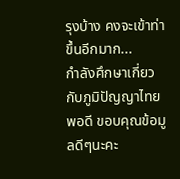รุงบ้าง คงจะเข้าท่าขึ้นอีกมาก...
กำลังศึกษาเกี่ยวกับภูมิปัญญาไทยพอดี ขอบคุณข้อมูลดีๆนะคะ